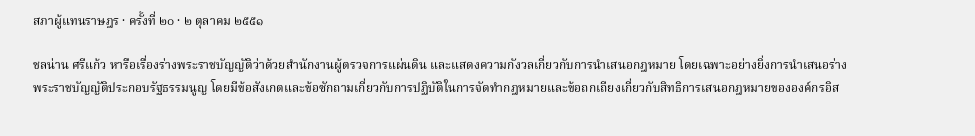สภาผู้แทนราษฎร · ครั้งที่ ๒๐ · ๒ ตุลาคม ๒๕๕๑

ชลน่าน ศรีแก้ว หารือเรื่องร่างพระราชบัญญัติว่าด้วยสํานักงานผู้ตรวจการแผ่นดิน และแสดงความกังวลเกี่ยวกับการนำเสนอกฎหมาย โดยเฉพาะอย่างยิ่งการนำเสนอร่างพระราชบัญญัติประกอบรัฐธรรมนูญ โดยมีข้อสังเกตและข้อซักถามเกี่ยวกับการปฏิบัติในการจัดทำกฎหมายและข้อถกเถียงเกี่ยวกับสิทธิการเสนอกฎหมายขององค์กรอิส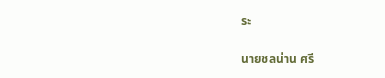ระ

นายชลน่าน ศรี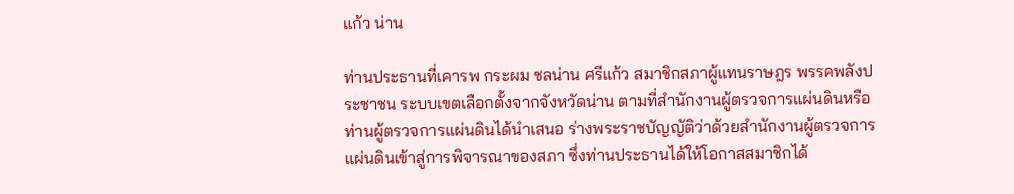แก้ว น่าน

ท่านประธานที่เคารพ กระผม ชลน่าน ศรีแก้ว สมาชิกสภาผู้แทนราษฎร พรรคพลังประชาชน ระบบเขตเลือกตั้งจากจังหวัดน่าน ตามที่สํานักงานผู้ตรวจการแผ่นดินหรือท่านผู้ตรวจการแผ่นดินได้นําเสนอ ร่างพระราชบัญญัติว่าด้วยสํานักงานผู้ตรวจการแผ่นดินเข้าสู่การพิจารณาของสภา ซึ่งท่านประธานได้ให้โอกาสสมาชิกได้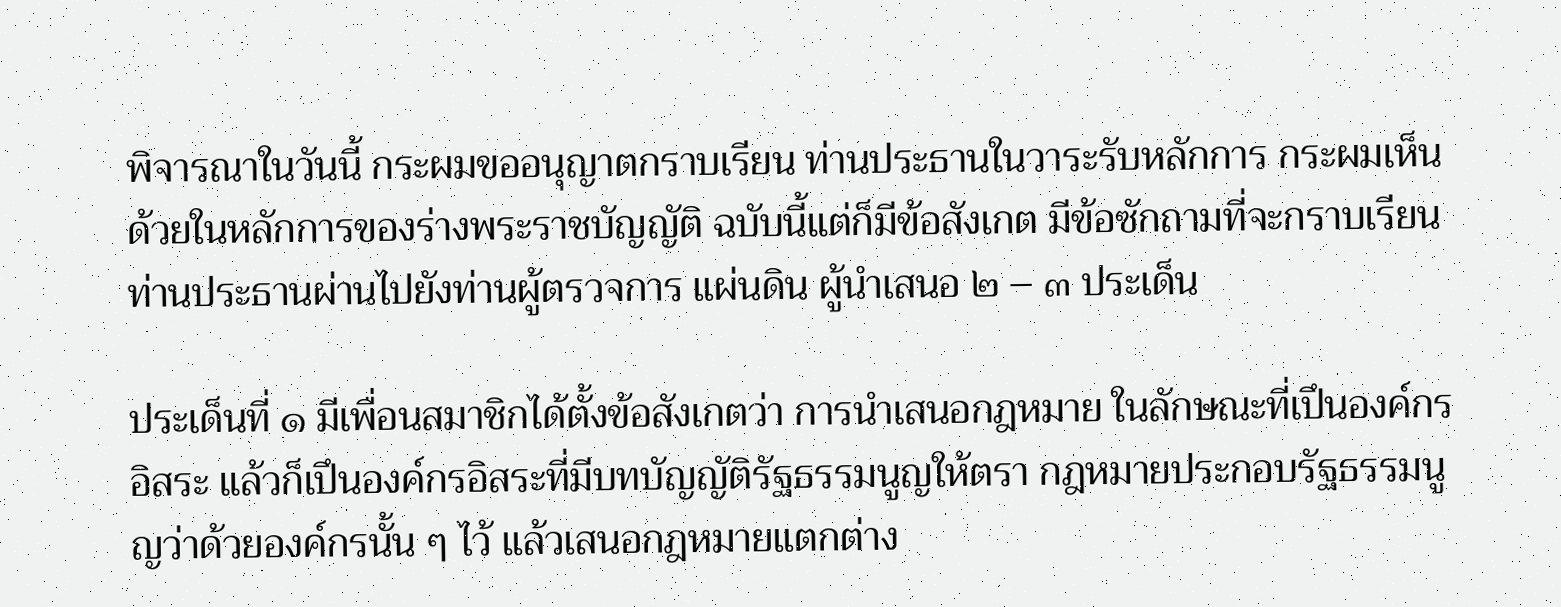พิจารณาในวันนี้ กระผมขออนุญาตกราบเรียน ท่านประธานในวาระรับหลักการ กระผมเห็นด้วยในหลักการของร่างพระราชบัญญัติ ฉบับนี้แต่ก็มีข้อสังเกต มีข้อซักถามที่จะกราบเรียนท่านประธานผ่านไปยังท่านผู้ตรวจการ แผ่นดิน ผู้นําเสนอ ๒ – ๓ ประเด็น

ประเด็นที่ ๑ มีเพื่อนสมาชิกได้ตั้งข้อสังเกตว่า การนําเสนอกฎหมาย ในลักษณะที่เปึนองค์กรอิสระ แล้วก็เปึนองค์กรอิสระที่มีบทบัญญัติรัฐธรรมนูญให้ตรา กฎหมายประกอบรัฐธรรมนูญว่าด้วยองค์กรนั้น ๆ ไว้ แล้วเสนอกฎหมายแตกต่าง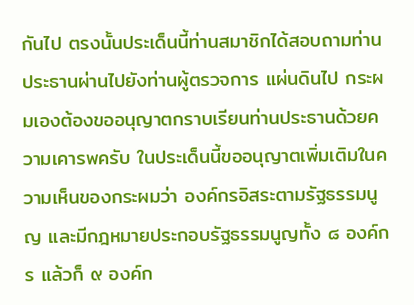กันไป ตรงนั้นประเด็นนี้ท่านสมาชิกได้สอบถามท่านประธานผ่านไปยังท่านผู้ตรวจการ แผ่นดินไป กระผมเองต้องขออนุญาตกราบเรียนท่านประธานด้วยความเคารพครับ ในประเด็นนี้ขออนุญาตเพิ่มเติมในความเห็นของกระผมว่า องค์กรอิสระตามรัฐธรรมนูญ และมีกฎหมายประกอบรัฐธรรมนูญทั้ง ๘ องค์กร แล้วก็ ๙ องค์ก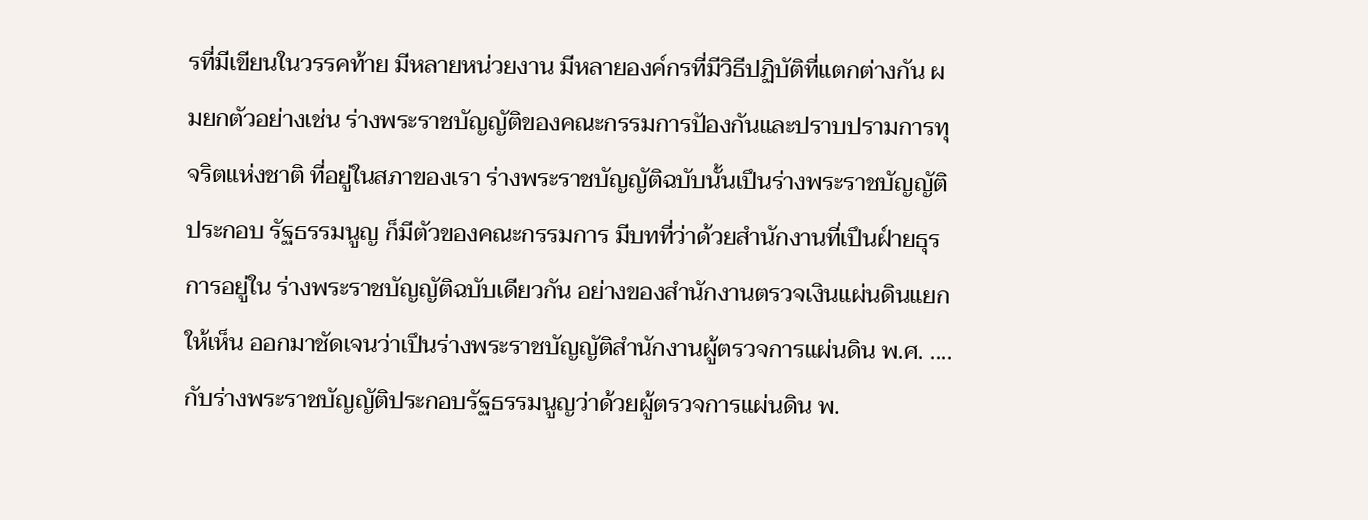รที่มีเขียนในวรรคท้าย มีหลายหน่วยงาน มีหลายองค์กรที่มีวิธีปฏิบัติที่แตกต่างกัน ผมยกตัวอย่างเช่น ร่างพระราชบัญญัติของคณะกรรมการปัองกันและปราบปรามการทุจริตแห่งชาติ ที่อยู่ในสภาของเรา ร่างพระราชบัญญัติฉบับนั้นเปึนร่างพระราชบัญญัติประกอบ รัฐธรรมนูญ ก็มีตัวของคณะกรรมการ มีบทที่ว่าด้วยสํานักงานที่เปึนฝ์ายธุรการอยู่ใน ร่างพระราชบัญญัติฉบับเดียวกัน อย่างของสํานักงานตรวจเงินแผ่นดินแยกให้เห็น ออกมาชัดเจนว่าเปึนร่างพระราชบัญญัติสํานักงานผู้ตรวจการแผ่นดิน พ.ศ. .... กับร่างพระราชบัญญัติประกอบรัฐธรรมนูญว่าด้วยผู้ตรวจการแผ่นดิน พ.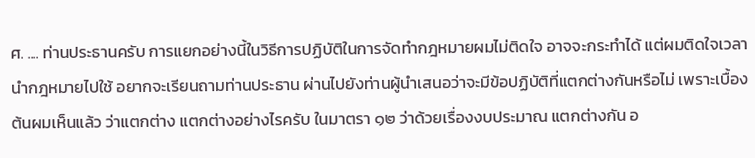ศ. .... ท่านประธานครับ การแยกอย่างนี้ในวิธีการปฏิบัติในการจัดทํากฎหมายผมไม่ติดใจ อาจจะกระทําได้ แต่ผมติดใจเวลานํากฎหมายไปใช้ อยากจะเรียนถามท่านประธาน ผ่านไปยังท่านผู้นําเสนอว่าจะมีข้อปฏิบัติที่แตกต่างกันหรือไม่ เพราะเบื้องต้นผมเห็นแล้ว ว่าแตกต่าง แตกต่างอย่างไรครับ ในมาตรา ๑๒ ว่าด้วยเรื่องงบประมาณ แตกต่างกัน อ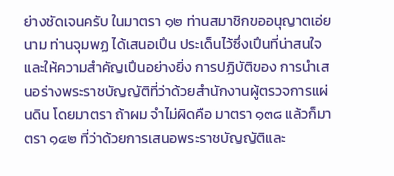ย่างชัดเจนครับ ในมาตรา ๑๒ ท่านสมาชิกขออนุญาตเอ่ยนาม ท่านจุมพฏ ได้เสนอเปึน ประเด็นไว้ซึ่งเปึนที่น่าสนใจและให้ความสําคัญเปึนอย่างยิ่ง การปฏิบัติของ การนําเสนอร่างพระราชบัญญัติที่ว่าด้วยสํานักงานผู้ตรวจการแผ่นดิน โดยมาตรา ถ้าผม จําไม่ผิดคือ มาตรา ๑๓๘ แล้วก็มาตรา ๑๔๒ ที่ว่าด้วยการเสนอพระราชบัญญัติและ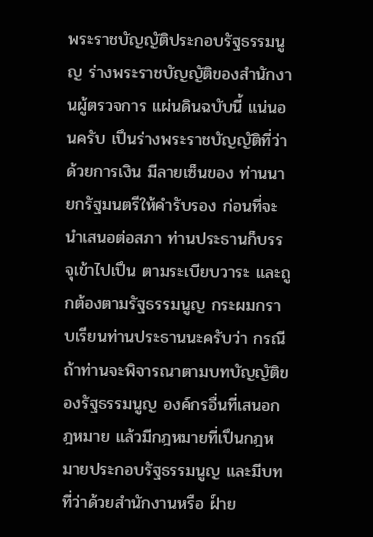พระราชบัญญัติประกอบรัฐธรรมนูญ ร่างพระราชบัญญัติของสํานักงานผู้ตรวจการ แผ่นดินฉบับนี้ แน่นอนครับ เปึนร่างพระราชบัญญัติที่ว่าด้วยการเงิน มีลายเซ็นของ ท่านนายกรัฐมนตรีให้คํารับรอง ก่อนที่จะนําเสนอต่อสภา ท่านประธานก็บรรจุเข้าไปเปึน ตามระเบียบวาระ และถูกต้องตามรัฐธรรมนูญ กระผมกราบเรียนท่านประธานนะครับว่า กรณีถ้าท่านจะพิจารณาตามบทบัญญัติของรัฐธรรมนูญ องค์กรอื่นที่เสนอกฎหมาย แล้วมีกฎหมายที่เปึนกฎหมายประกอบรัฐธรรมนูญ และมีบทที่ว่าด้วยสํานักงานหรือ ฝ์าย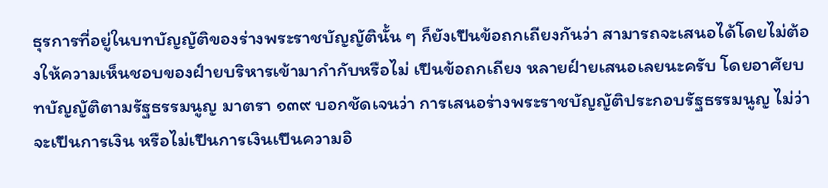ธุรการที่อยู่ในบทบัญญัติของร่างพระราชบัญญัตินั้น ๆ ก็ยังเปึนข้อถกเถียงกันว่า สามารถจะเสนอได้โดยไม่ต้องให้ความเห็นชอบของฝ์ายบริหารเข้ามากํากับหรือไม่ เปึนข้อถกเถียง หลายฝ์ายเสนอเลยนะครับ โดยอาศัยบทบัญญัติตามรัฐธรรมนูญ มาตรา ๑๓๙ บอกชัดเจนว่า การเสนอร่างพระราชบัญญัติประกอบรัฐธรรมนูญ ไม่ว่าจะเปึนการเงิน หรือไม่เปึนการเงินเปึนความอิ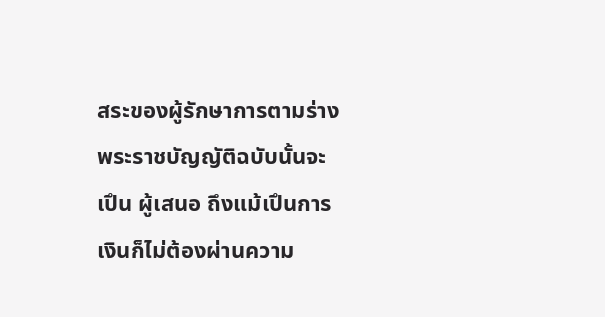สระของผู้รักษาการตามร่างพระราชบัญญัติฉบับนั้นจะเปึน ผู้เสนอ ถึงแม้เปึนการเงินก็ไม่ต้องผ่านความ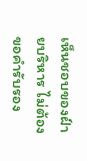เห็นชอบของฝ์ายบริหาร ไม่ต้องขอคํารับรอง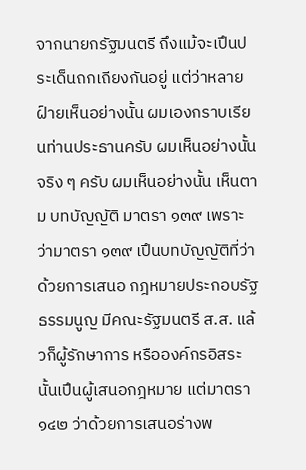จากนายกรัฐมนตรี ถึงแม้จะเปึนประเด็นถกเถียงกันอยู่ แต่ว่าหลายฝ์ายเห็นอย่างนั้น ผมเองกราบเรียนท่านประธานครับ ผมเห็นอย่างนั้นจริง ๆ ครับ ผมเห็นอย่างนั้น เห็นตาม บทบัญญัติ มาตรา ๑๓๙ เพราะว่ามาตรา ๑๓๙ เปึนบทบัญญัติที่ว่าด้วยการเสนอ กฎหมายประกอบรัฐธรรมนูญ มีคณะรัฐมนตรี ส.ส. แล้วก็ผู้รักษาการ หรือองค์กรอิสระ นั้นเปึนผู้เสนอกฎหมาย แต่มาตรา ๑๔๒ ว่าด้วยการเสนอร่างพ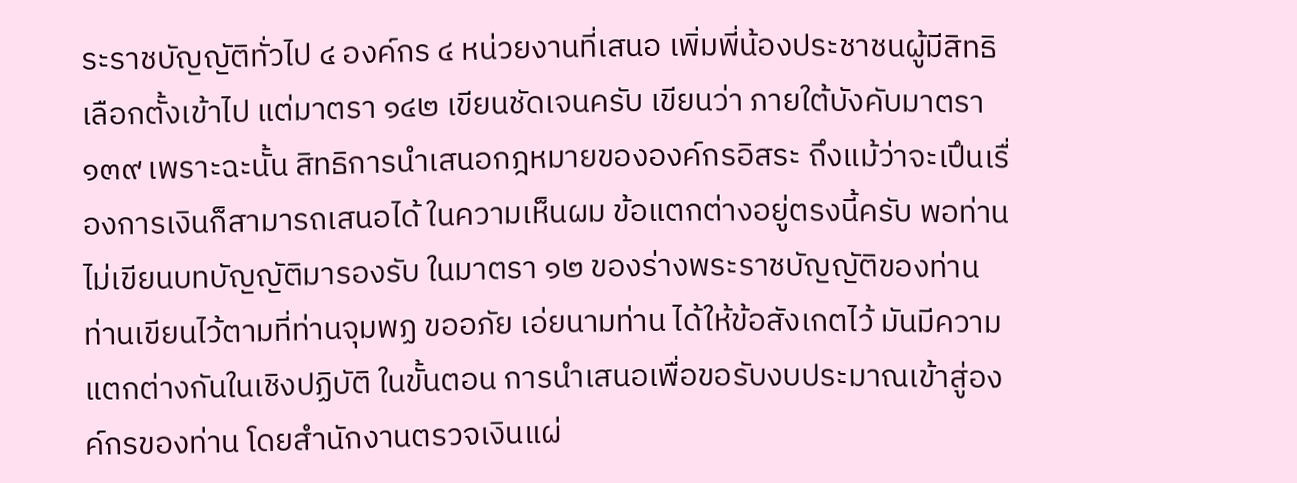ระราชบัญญัติทั่วไป ๔ องค์กร ๔ หน่วยงานที่เสนอ เพิ่มพี่น้องประชาชนผู้มีสิทธิเลือกตั้งเข้าไป แต่มาตรา ๑๔๒ เขียนชัดเจนครับ เขียนว่า ภายใต้บังคับมาตรา ๑๓๙ เพราะฉะนั้น สิทธิการนําเสนอกฎหมายขององค์กรอิสระ ถึงแม้ว่าจะเปึนเรื่องการเงินก็สามารถเสนอได้ ในความเห็นผม ข้อแตกต่างอยู่ตรงนี้ครับ พอท่านไม่เขียนบทบัญญัติมารองรับ ในมาตรา ๑๒ ของร่างพระราชบัญญัติของท่าน ท่านเขียนไว้ตามที่ท่านจุมพฏ ขออภัย เอ่ยนามท่าน ได้ให้ข้อสังเกตไว้ มันมีความแตกต่างกันในเชิงปฏิบัติ ในขั้นตอน การนําเสนอเพื่อขอรับงบประมาณเข้าสู่องค์กรของท่าน โดยสํานักงานตรวจเงินแผ่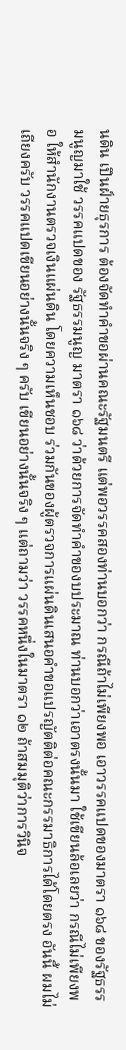นดิน เปึนฝ์ายธุรการ ต้องจัดทําคําขอผ่านคณะรัฐมนตรี แต่พอวรรคสองท่านบอกว่า กรณีถ้าไม่เพียงพอ เอาวรรคแปดของมาตรา ๑๖๘ ของรัฐธรรมนูญมาใช้ วรรคแปดของ รัฐธรรมนูญ มาตรา ๑๖๘ ว่าด้วยการจัดทําคําของบประมาณ ท่านบอกว่าเอาตรงนั้นมา ใช้เขียนล้อเลยว่า กรณีไม่เพียงพอ ให้สํานักงานตรวจเงินแผ่นดิน โดยความเห็นชอบ ร่วมกันของผู้ตรวจการแผ่นดินเสนอคําขอแปรญัตติต่อคณะกรรมาธิการได้โดยตรง อันนี้ ผมไม่เถียงครับ วรรคแปดเขียนอย่างนั้นจริง ๆ ครับ เขียนอย่างนั้นจริง ๆ แต่ถามว่า วรรคหนึ่งในมาตรา ๑๒ ถ้าสมมุติว่าการวินิจ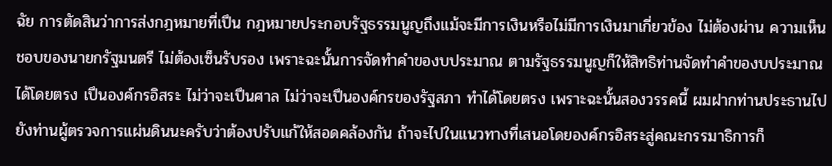ฉัย การตัดสินว่าการส่งกฎหมายที่เปึน กฎหมายประกอบรัฐธรรมนูญถึงแม้จะมีการเงินหรือไม่มีการเงินมาเกี่ยวข้อง ไม่ต้องผ่าน ความเห็นชอบของนายกรัฐมนตรี ไม่ต้องเซ็นรับรอง เพราะฉะนั้นการจัดทําคําของบประมาณ ตามรัฐธรรมนูญก็ให้สิทธิท่านจัดทําคําของบประมาณได้โดยตรง เปึนองค์กรอิสระ ไม่ว่าจะเปึนศาล ไม่ว่าจะเปึนองค์กรของรัฐสภา ทําได้โดยตรง เพราะฉะนั้นสองวรรคนี้ ผมฝากท่านประธานไปยังท่านผู้ตรวจการแผ่นดินนะครับว่าต้องปรับแก้ให้สอดคล้องกัน ถ้าจะไปในแนวทางที่เสนอโดยองค์กรอิสระสู่คณะกรรมาธิการก็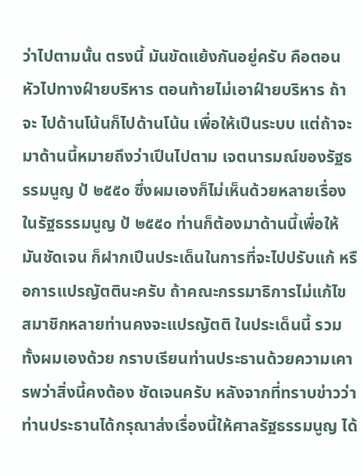ว่าไปตามนั้น ตรงนี้ มันขัดแย้งกันอยู่ครับ คือตอนหัวไปทางฝ์ายบริหาร ตอนท้ายไม่เอาฝ์ายบริหาร ถ้าจะ ไปด้านโน้นก็ไปด้านโน้น เพื่อให้เปึนระบบ แต่ถ้าจะมาด้านนี้หมายถึงว่าเปึนไปตาม เจตนารมณ์ของรัฐธรรมนูญ ป้ ๒๕๕๐ ซึ่งผมเองก็ไม่เห็นด้วยหลายเรื่องในรัฐธรรมนูญ ป้ ๒๕๕๐ ท่านก็ต้องมาด้านนี้เพื่อให้มันชัดเจน ก็ฝากเปึนประเด็นในการที่จะไปปรับแก้ หรือการแปรญัตตินะครับ ถ้าคณะกรรมาธิการไม่แก้ไข สมาชิกหลายท่านคงจะแปรญัตติ ในประเด็นนี้ รวมทั้งผมเองด้วย กราบเรียนท่านประธานด้วยความเคารพว่าสิ่งนี้คงต้อง ชัดเจนครับ หลังจากที่ทราบข่าวว่าท่านประธานได้กรุณาส่งเรื่องนี้ให้ศาลรัฐธรรมนูญ ได้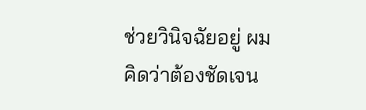ช่วยวินิจฉัยอยู่ ผมคิดว่าต้องชัดเจน